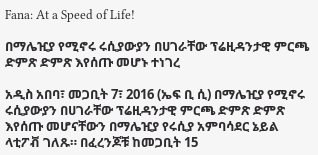Fana: At a Speed of Life!

በማሌዢያ የሚኖሩ ሩሲያውያን በሀገራቸው ፕሬዚዳንታዊ ምርጫ ድምጽ ድምጽ እየሰጡ መሆኑ ተነገረ

አዲስ አበባ፣ መጋቢት 7፣ 2016 (ኤፍ ቢ ሲ) በማሌዢያ የሚኖሩ ሩሲያውያን በሀገራቸው ፕሬዚዳንታዊ ምርጫ ድምጽ ድምጽ እየሰጡ መሆናቸውን በማሌዢያ የሩሲያ አምባሳደር ኔይል ላቲፖቭ ገለጹ። በፈረንጆቹ ከመጋቢት 15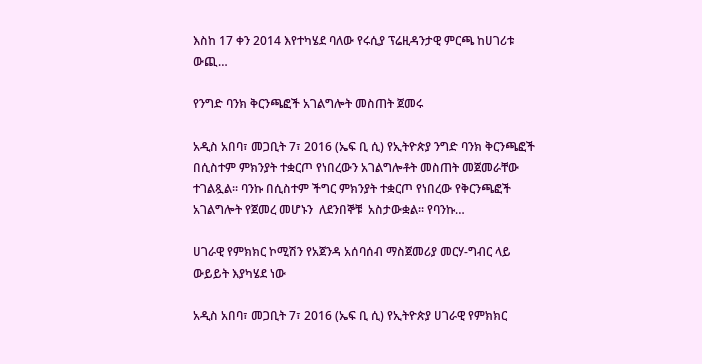እስከ 17 ቀን 2014 እየተካሄደ ባለው የሩሲያ ፕሬዚዳንታዊ ምርጫ ከሀገሪቱ ውጪ…

የንግድ ባንክ ቅርንጫፎች አገልግሎት መስጠት ጀመሩ

አዲስ አበባ፣ መጋቢት 7፣ 2016 (ኤፍ ቢ ሲ) የኢትዮጵያ ንግድ ባንክ ቅርንጫፎች በሲስተም ምክንያት ተቋርጦ የነበረውን አገልግሎቶት መስጠት መጀመራቸው ተገልጿል፡፡ ባንኩ በሲስተም ችግር ምክንያት ተቋርጦ የነበረው የቅርንጫፎች አገልግሎት የጀመረ መሆኑን  ለደንበኞቹ  አስታውቋል፡፡ የባንኩ…

ሀገራዊ የምክክር ኮሚሽን የአጀንዳ አሰባሰብ ማስጀመሪያ መርሃ-ግብር ላይ ውይይት እያካሄደ ነው

አዲስ አበባ፣ መጋቢት 7፣ 2016 (ኤፍ ቢ ሲ) የኢትዮጵያ ሀገራዊ የምክክር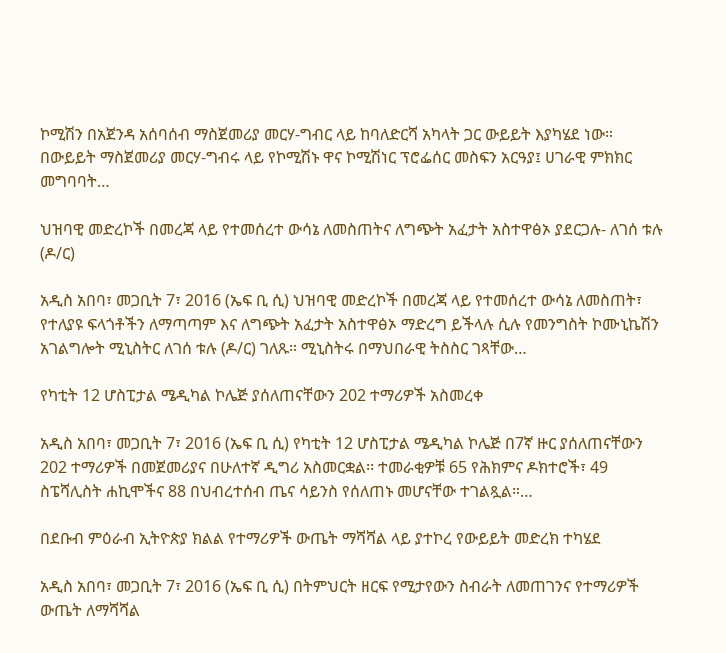ኮሚሽን በአጀንዳ አሰባሰብ ማስጀመሪያ መርሃ-ግብር ላይ ከባለድርሻ አካላት ጋር ውይይት እያካሄደ ነው። በውይይት ማስጀመሪያ መርሃ-ግብሩ ላይ የኮሚሽኑ ዋና ኮሚሽነር ፕሮፌሰር መስፍን አርዓያ፤ ሀገራዊ ምክክር መግባባት…

ህዝባዊ መድረኮች በመረጃ ላይ የተመሰረተ ውሳኔ ለመስጠትና ለግጭት አፈታት አስተዋፅኦ ያደርጋሉ- ለገሰ ቱሉ (ዶ/ር)

አዲስ አበባ፣ መጋቢት 7፣ 2016 (ኤፍ ቢ ሲ) ህዝባዊ መድረኮች በመረጃ ላይ የተመሰረተ ውሳኔ ለመስጠት፣ የተለያዩ ፍላጎቶችን ለማጣጣም እና ለግጭት አፈታት አስተዋፅኦ ማድረግ ይችላሉ ሲሉ የመንግስት ኮሙኒኬሽን አገልግሎት ሚኒስትር ለገሰ ቱሉ (ዶ/ር) ገለጹ። ሚኒስትሩ በማህበራዊ ትስስር ገጻቸው…

የካቲት 12 ሆስፒታል ሜዲካል ኮሌጅ ያሰለጠናቸውን 202 ተማሪዎች አስመረቀ

አዲስ አበባ፣ መጋቢት 7፣ 2016 (ኤፍ ቢ ሲ) የካቲት 12 ሆስፒታል ሜዲካል ኮሌጅ በ7ኛ ዙር ያሰለጠናቸውን 202 ተማሪዎች በመጀመሪያና በሁለተኛ ዲግሪ አስመርቋል፡፡ ተመራቂዎቹ 65 የሕክምና ዶክተሮች፣ 49 ስፔሻሊስት ሐኪሞችና 88 በህብረተሰብ ጤና ሳይንስ የሰለጠኑ መሆናቸው ተገልጿል።…

በደቡብ ምዕራብ ኢትዮጵያ ክልል የተማሪዎች ውጤት ማሻሻል ላይ ያተኮረ የውይይት መድረክ ተካሄደ

አዲስ አበባ፣ መጋቢት 7፣ 2016 (ኤፍ ቢ ሲ) በትምህርት ዘርፍ የሚታየውን ስብራት ለመጠገንና የተማሪዎች ውጤት ለማሻሻል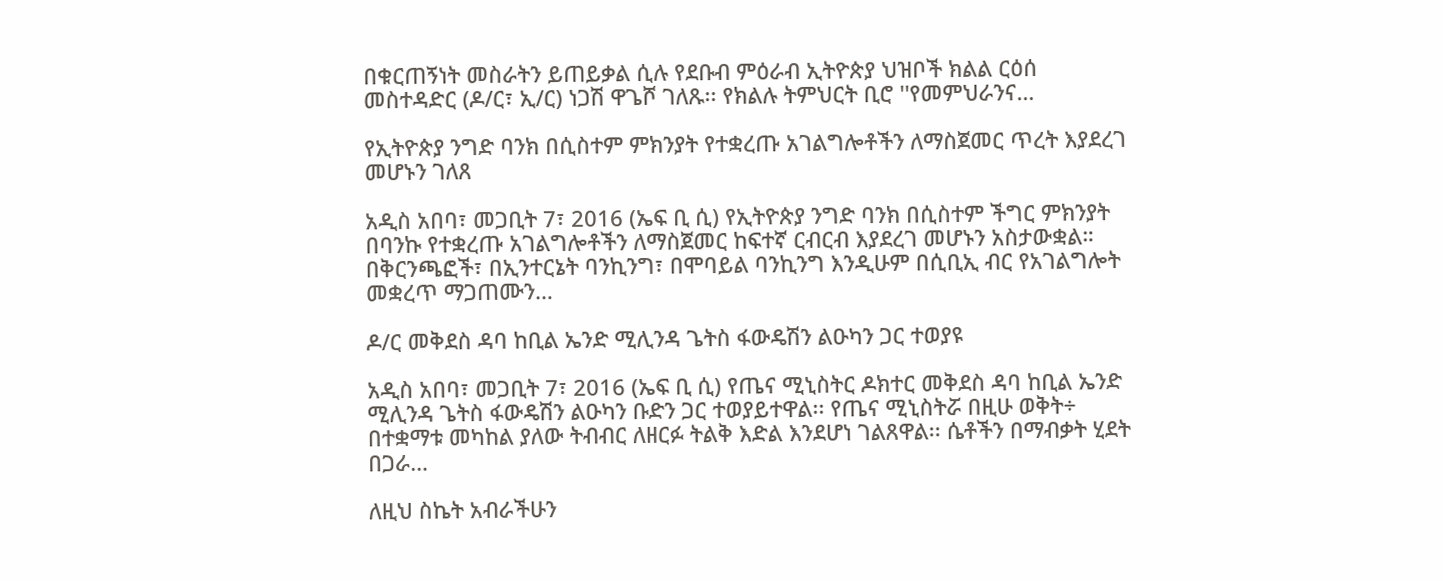በቁርጠኝነት መስራትን ይጠይቃል ሲሉ የደቡብ ምዕራብ ኢትዮጵያ ህዝቦች ክልል ርዕሰ መስተዳድር (ዶ/ር፣ ኢ/ር) ነጋሽ ዋጌሾ ገለጹ፡፡ የክልሉ ትምህርት ቢሮ ''የመምህራንና…

የኢትዮጵያ ንግድ ባንክ በሲስተም ምክንያት የተቋረጡ አገልግሎቶችን ለማስጀመር ጥረት እያደረገ መሆኑን ገለጸ

አዲስ አበባ፣ መጋቢት 7፣ 2016 (ኤፍ ቢ ሲ) የኢትዮጵያ ንግድ ባንክ በሲስተም ችግር ምክንያት በባንኩ የተቋረጡ አገልግሎቶችን ለማስጀመር ከፍተኛ ርብርብ እያደረገ መሆኑን አስታውቋል። በቅርንጫፎች፣ በኢንተርኔት ባንኪንግ፣ በሞባይል ባንኪንግ እንዲሁም በሲቢኢ ብር የአገልግሎት መቋረጥ ማጋጠሙን…

ዶ/ር መቅደስ ዳባ ከቢል ኤንድ ሚሊንዳ ጌትስ ፋውዴሽን ልዑካን ጋር ተወያዩ

አዲስ አበባ፣ መጋቢት 7፣ 2016 (ኤፍ ቢ ሲ) የጤና ሚኒስትር ዶክተር መቅደስ ዳባ ከቢል ኤንድ ሚሊንዳ ጌትስ ፋውዴሽን ልዑካን ቡድን ጋር ተወያይተዋል፡፡ የጤና ሚኒስትሯ በዚሁ ወቅት÷ በተቋማቱ መካከል ያለው ትብብር ለዘርፉ ትልቅ እድል እንደሆነ ገልጸዋል፡፡ ሴቶችን በማብቃት ሂደት በጋራ…

ለዚህ ስኬት አብራችሁን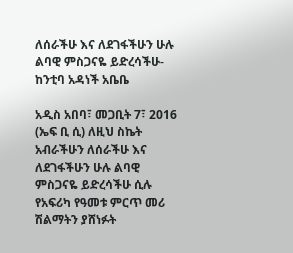ለሰራችሁ እና ለደገፋችሁን ሁሉ ልባዊ ምስጋናዬ ይድረሳችሁ- ከንቲባ አዳነች አቤቤ

አዲስ አበባ፣ መጋቢት 7፣ 2016 (ኤፍ ቢ ሲ) ለዚህ ስኬት አብራችሁን ለሰራችሁ እና ለደገፋችሁን ሁሉ ልባዊ ምስጋናዬ ይድረሳችሁ ሲሉ የአፍሪካ የዓመቱ ምርጥ መሪ ሽልማትን ያሸነፉት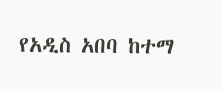የአዲስ አበባ ከተማ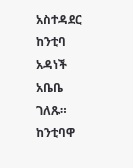አስተዳደር ከንቲባ አዳነች አቤቤ ገለጹ። ከንቲባዋ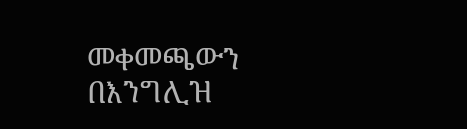መቀመጫውን በእንግሊዝ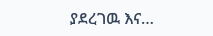ያደረገዉ እና…